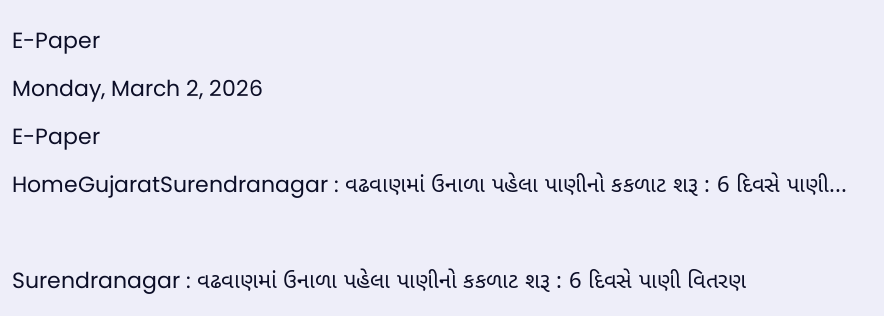E-Paper
Monday, March 2, 2026
E-Paper
HomeGujaratSurendranagar : વઢવાણમાં ઉનાળા પહેલા પાણીનો કકળાટ શરૂ : 6 દિવસે પાણી...

Surendranagar : વઢવાણમાં ઉનાળા પહેલા પાણીનો કકળાટ શરૂ : 6 દિવસે પાણી વિતરણ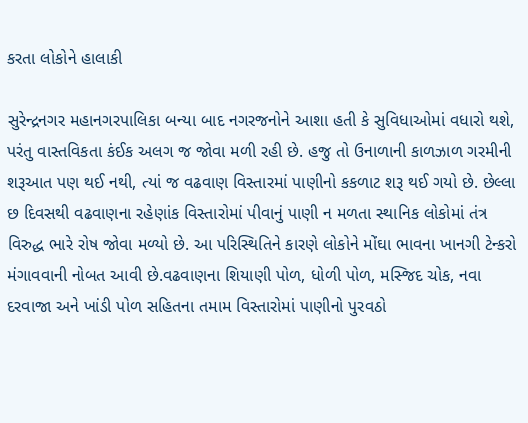કરતા લોકોને હાલાકી

સુરેન્દ્રનગર મહાનગરપાલિકા બન્યા બાદ નગરજનોને આશા હતી કે સુવિધાઓમાં વધારો થશે, પરંતુ વાસ્તવિકતા કંઈક અલગ જ જોવા મળી રહી છે. હજુ તો ઉનાળાની કાળઝાળ ગરમીની શરૂઆત પણ થઈ નથી, ત્યાં જ વઢવાણ વિસ્તારમાં પાણીનો કકળાટ શરૂ થઈ ગયો છે. છેલ્લા છ દિવસથી વઢવાણના રહેણાંક વિસ્તારોમાં પીવાનું પાણી ન મળતા સ્થાનિક લોકોમાં તંત્ર વિરુદ્ધ ભારે રોષ જોવા મળ્યો છે. આ પરિસ્થિતિને કારણે લોકોને મોંઘા ભાવના ખાનગી ટેન્કરો મંગાવવાની નોબત આવી છે.વઢવાણના શિયાણી પોળ, ધોળી પોળ, મસ્જિદ ચોક, નવા દરવાજા અને ખાંડી પોળ સહિતના તમામ વિસ્તારોમાં પાણીનો પુરવઠો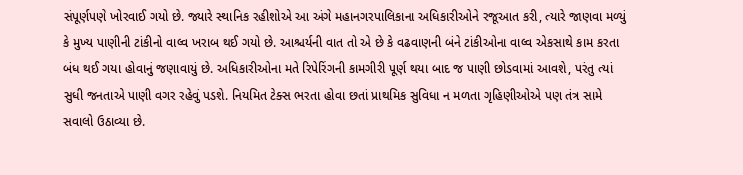સંપૂર્ણપણે ખોરવાઈ ગયો છે. જ્યારે સ્થાનિક રહીશોએ આ અંગે મહાનગરપાલિકાના અધિકારીઓને રજૂઆત કરી, ત્યારે જાણવા મળ્યું કે મુખ્ય પાણીની ટાંકીનો વાલ્વ ખરાબ થઈ ગયો છે. આશ્ચર્યની વાત તો એ છે કે વઢવાણની બંને ટાંકીઓના વાલ્વ એકસાથે કામ કરતા બંધ થઈ ગયા હોવાનું જણાવાયું છે. અધિકારીઓના મતે રિપેરિંગની કામગીરી પૂર્ણ થયા બાદ જ પાણી છોડવામાં આવશે, પરંતુ ત્યાં સુધી જનતાએ પાણી વગર રહેવું પડશે. નિયમિત ટેક્સ ભરતા હોવા છતાં પ્રાથમિક સુવિધા ન મળતા ગૃહિણીઓએ પણ તંત્ર સામે સવાલો ઉઠાવ્યા છે.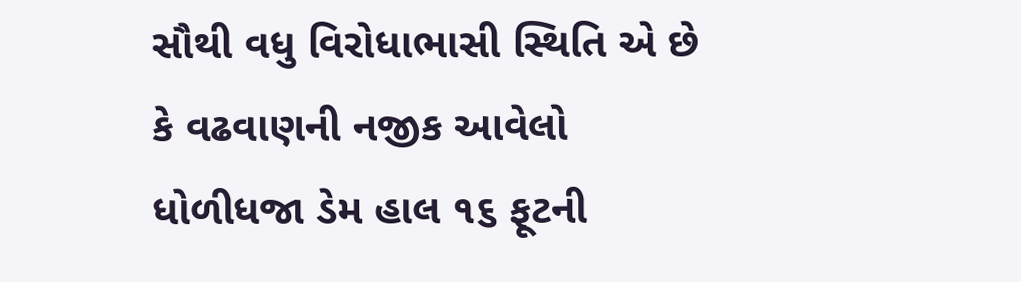સૌથી વધુ વિરોધાભાસી સ્થિતિ એ છે કે વઢવાણની નજીક આવેલો ધોળીધજા ડેમ હાલ ૧૬ ફૂટની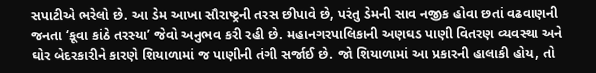સપાટીએ ભરેલો છે. આ ડેમ આખા સૌરાષ્ટ્રની તરસ છીપાવે છે, પરંતુ ડેમની સાવ નજીક હોવા છતાં વઢવાણની જનતા ‘કૂવા કાંઠે તરસ્યા’ જેવો અનુભવ કરી રહી છે. મહાનગરપાલિકાની અણઘડ પાણી વિતરણ વ્યવસ્થા અને ઘોર બેદરકારીને કારણે શિયાળામાં જ પાણીની તંગી સર્જાઈ છે. જો શિયાળામાં આ પ્રકારની હાલાકી હોય, તો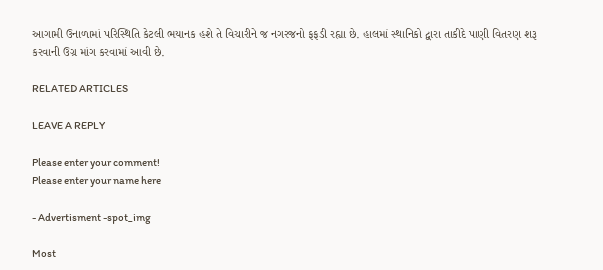આગામી ઉનાળામાં પરિસ્થિતિ કેટલી ભયાનક હશે તે વિચારીને જ નગરજનો ફફડી રહ્યા છે. હાલમાં સ્થાનિકો દ્વારા તાકીદે પાણી વિતરણ શરૂ કરવાની ઉગ્ર માંગ કરવામાં આવી છે.

RELATED ARTICLES

LEAVE A REPLY

Please enter your comment!
Please enter your name here

- Advertisment -spot_img

Most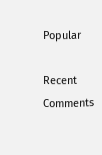Popular

Recent Comments